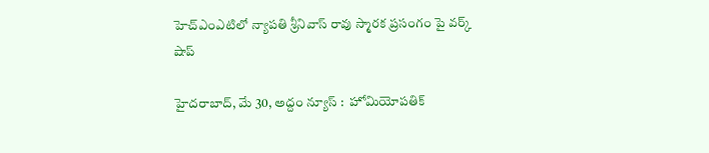హెచ్ఎంఎటిలో న్యాపతి శ్రీనివాస్ రావు స్మారక ప్రసంగం పై వర్క్ షాప్

హైద‌రాబాద్‌, మే 30, అద్దం న్యూస్ :  హోమియోపతిక్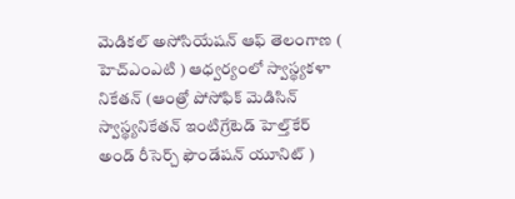మెడికల్ అసోసియేషన్ ఆఫ్ తెలంగాణ ( హెచ్ఎంఎటి ) ఆధ్వ‌ర్యంలో స్వాస్థ్యకళా నికేతన్ (ఆంత్రో పోసోఫిక్ మెడిసిన్ స్వాస్థ్యనికేతన్ ఇంటిగ్రేటెడ్ హెల్త్‌కేర్ అండ్ రీసెర్చ్ ఫౌండేషన్ యూనిట్ )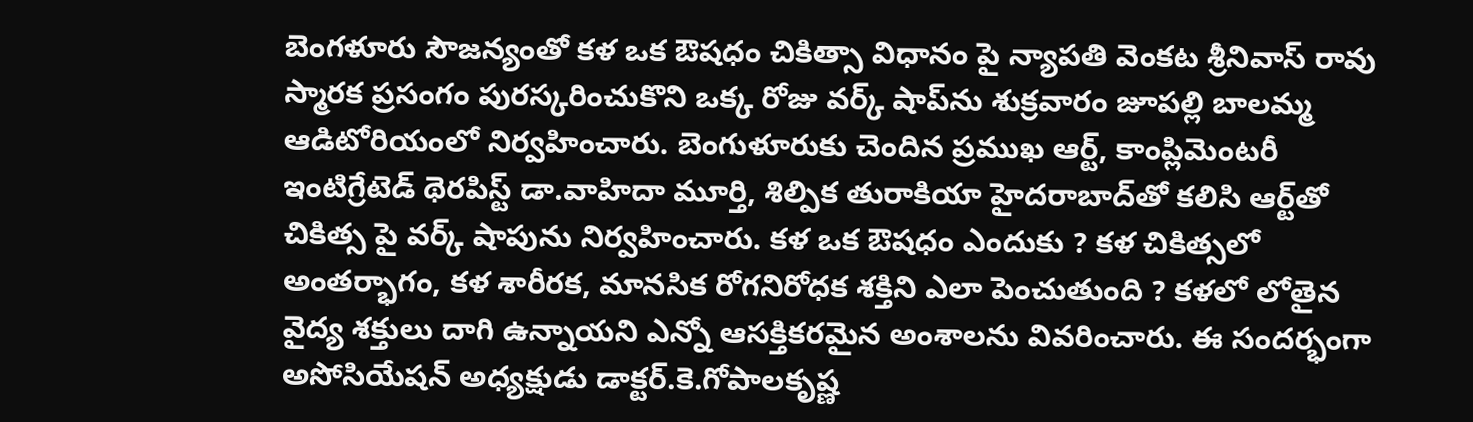బెంగళూరు సౌజన్యంతో కళ ఒక ఔషధం చికిత్సా విధానం పై న్యాపతి వెంకట శ్రీనివాస్ రావు స్మారక ప్రసంగం పురస్కరించుకొని ఒక్క రోజు వర్క్ షాప్‌ను శుక్ర‌వారం జూపల్లి బాలమ్మ ఆడిటోరియంలో నిర్వహించారు. బెంగుళూరుకు చెందిన ప్రముఖ ఆర్ట్, కాంప్లిమెంటరీ ఇంటిగ్రేటెడ్ థెరపిస్ట్ డా.వాహిదా మూర్తి, శిల్పిక తురాకియా హైదరాబాద్‌తో కలిసి ఆర్ట్‌తో చికిత్స పై వర్క్ షాపును నిర్వహించారు. కళ ఒక ఔషధం ఎందుకు ? కళ చికిత్సలో అంతర్భాగం, కళ శారీరక, మానసిక రోగనిరోధక శక్తిని ఎలా పెంచుతుంది ? కళలో లోతైన వైద్య శక్తులు దాగి ఉన్నాయని ఎన్నో ఆసక్తికరమైన అంశాలను వివరించారు. ఈ సంద‌ర్భంగా అసోసియేషన్ అధ్యక్షుడు డాక్ట‌ర్‌.కె.గోపాలకృష్ణ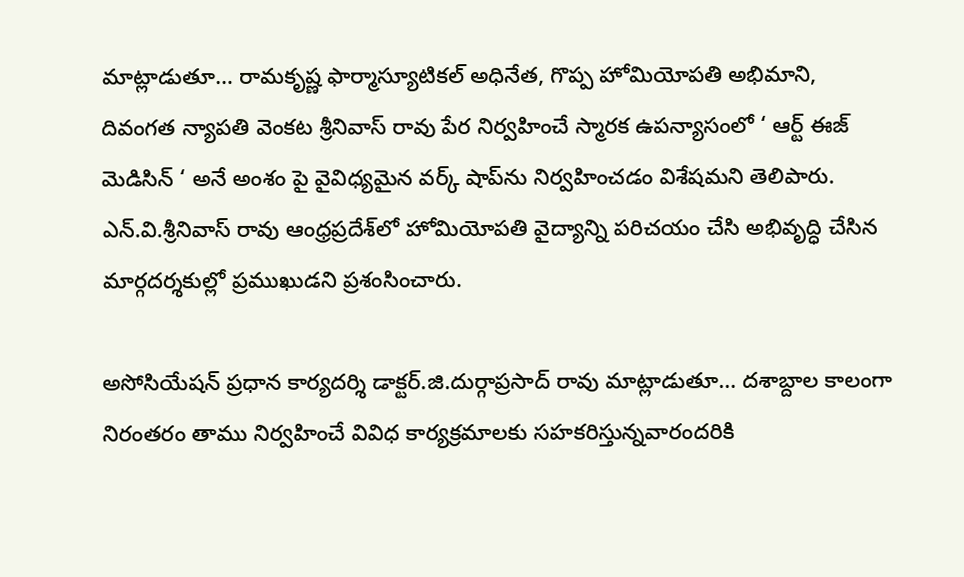మాట్లాడుతూ… రామకృష్ణ ఫార్మాస్యూటికల్ అధినేత, గొప్ప హోమియోపతి అభిమాని, దివంగత న్యాపతి వెంకట శ్రీనివాస్ రావు పేర నిర్వహించే స్మారక ఉపన్యాసంలో ‘ ఆర్ట్ ఈజ్ మెడిసిన్ ‘ అనే అంశం పై వైవిధ్యమైన వర్క్ షాప్‌ను నిర్వహించడం విశేషమని తెలిపారు. ఎన్.వి.శ్రీనివాస్ రావు ఆంధ్రప్రదేశ్‌లో హోమియోపతి వైద్యాన్ని పరిచయం చేసి అభివృద్ధి చేసిన మార్గదర్శకుల్లో ప్రముఖుడని ప్రశంసించారు.

అసోసియేషన్ ప్రధాన కార్యదర్శి డాక్ట‌ర్‌.జి.దుర్గాప్రసాద్ రావు మాట్లాడుతూ… దశాబ్దాల కాలంగా నిరంతరం తాము నిర్వహించే వివిధ కార్యక్రమాలకు సహకరిస్తున్నవారందరికి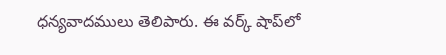ధన్యవాదములు తెలిపారు. ఈ వర్క్ షాప్‌లో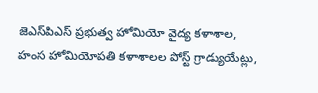జెఎస్‌పిఎస్ ప్రభుత్వ హోమియో వైద్య కళాశాల, హంస హోమియోపతి కళాశాలల పోస్ట్ గ్రాడ్యుయేట్లు,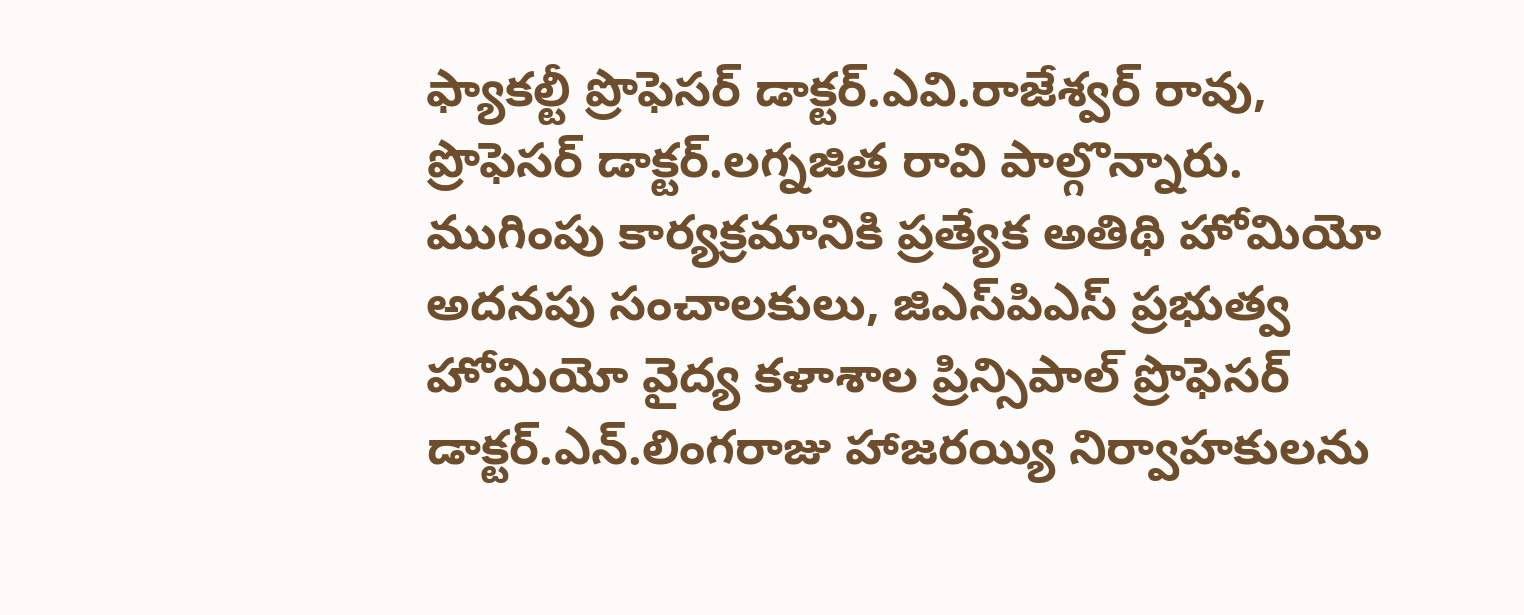ఫ్యాకల్టీ ప్రొఫెసర్ డాక్ట‌ర్‌.ఎవి.రాజేశ్వర్ రావు, ప్రొఫెసర్ డాక్ట‌ర్‌.లగ్నజిత రావి పాల్గొన్నారు. ముగింపు కార్యక్రమానికి ప్రత్యేక అతిథి హోమియో అదనపు సంచాలకులు, జిఎస్‌పిఎస్ ప్రభుత్వ హోమియో వైద్య కళాశాల ప్రిన్సిపాల్ ప్రొఫెసర్ డాక్ట‌ర్‌.ఎన్.లింగరాజు హాజరయ్యి నిర్వాహకులను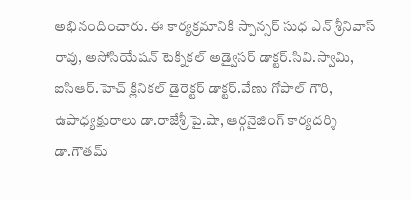అభినందించారు. ఈ కార్యక్రమానికి స్పాన్సర్ సుధ ఎన్ శ్రీనివాస్ రావు, అసోసియేషన్ టెక్నికల్ అడ్వైసర్ డాక్ట‌ర్‌.సివి.స్వామి, ఐసిఆర్.హెచ్ క్లినికల్ డైరెక్టర్ డాక్ట‌ర్‌.వేణు గోపాల్ గౌరి, ఉపాధ్యక్షురాలు డా.రాజేశ్రీ పై.షా, ఆర్గనైజింగ్ కార్యదర్శి డా.గౌతమ్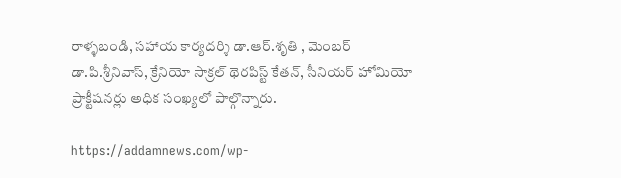రాళ్ళబండి, సహాయ కార్యదర్శి డా.ఆర్.శృతి , మెంబర్ డా.పి.శ్రీనివాస్, క్రేనియో సాక్రల్ థెరపిస్ట్ కేతన్, సీనియర్ హోమియో ప్రాక్టీషనర్లు అధిక సంఖ్యలో పాల్గొన్నారు.

https://addamnews.com/wp-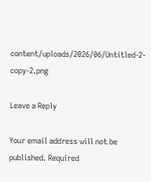content/uploads/2026/06/Untitled-2-copy-2.png

Leave a Reply

Your email address will not be published. Required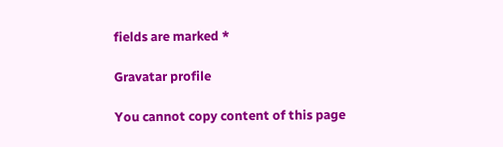fields are marked *

Gravatar profile

You cannot copy content of this page